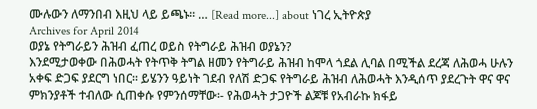ሙሉውን ለማንበብ እዚህ ላይ ይጫኑ፡፡ … [Read more...] about ነገረ ኢትዮጵያ
Archives for April 2014
ወያኔ የትግራይን ሕዝብ ፈጠረ ወይስ የትግራይ ሕዝብ ወያኔን?
እንደሚታወቀው በሕወሓት የትጥቅ ትግል ዘመን የትግራይ ሕዝብ ከሞላ ጎደል ሊባል በሚችል ደረጃ ለሕወሓ ሁሉን አቀፍ ድጋፍ ያደርግ ነበር፡፡ ይሄንን ዓይነት ገደብ የለሽ ድጋፍ የትግራይ ሕዝብ ለሕወሓት እንዲሰጥ ያደረጉት ዋና ዋና ምክንያቶች ተብለው ሲጠቀሱ የምንሰማቸው፡- የሕወሓት ታጋዮች ልጆቹ የአብራኩ ክፋይ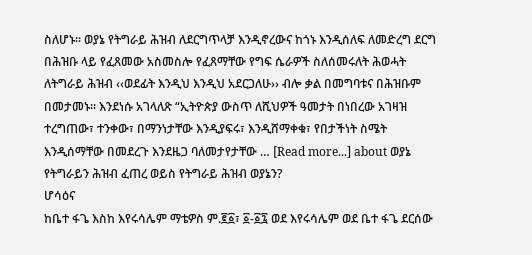ስለሆኑ፡፡ ወያኔ የትግራይ ሕዝብ ለደርግጥላቻ እንዲኖረውና ከጎኑ እንዲሰለፍ ለመድረግ ደርግ በሕዝቡ ላይ የፈጸመው አስመስሎ የፈጸማቸው የግፍ ሴራዎች ስለሰመሩለት ሕወሓት ለትግራይ ሕዝብ ‹‹ወደፊት እንዲህ እንዲህ አደርጋለሁ›› ብሎ ቃል በመግባቱና በሕዝቡም በመታመኑ፡፡ እንደነሱ አገላለጽ “ኢትዮጵያ ውስጥ ለሺህዎች ዓመታት በነበረው አገዛዝ ተረግጠው፣ ተንቀው፣ በማንነታቸው እንዲያፍሩ፣ እንዲሸማቀቁ፣ የበታችነት ስሜት እንዲሰማቸው በመደረጉ እንደዜጋ ባለመታየታቸው … [Read more...] about ወያኔ የትግራይን ሕዝብ ፈጠረ ወይስ የትግራይ ሕዝብ ወያኔን?
ሆሳዕና
ከቤተ ፋጌ እስከ እየሩሳሌም ማቴዎስ ም.፪፩፣ ፩-፩፯ ወደ እየሩሳሌም ወደ ቤተ ፋጌ ደርሰው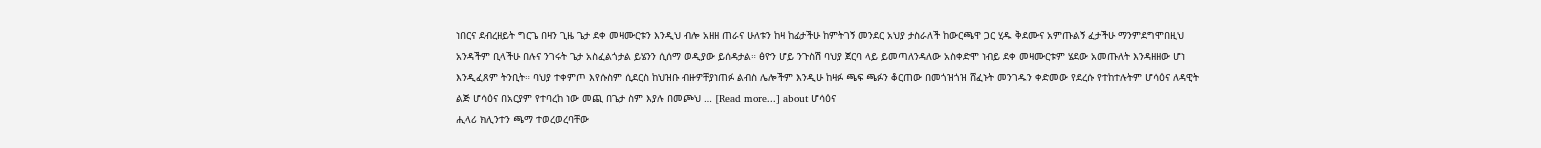ነበርና ደብረዘይት ግርጌ በዛን ጊዜ ጌታ ደቀ መዛሙርቱን እንዲህ ብሎ አዘዘ ጠራና ሁለቱን ከዛ ከፊታችሁ ከምትገኝ መንደር አህያ ታስራለች ከውርጫዋ ጋር ሂዱ ቅደሙና አምጡልኝ ፈታችሁ ማንምደግሞበዚህ አንዳችም ቢላችሁ በሉና ንገሩት ጌታ አስፈልጎታል ይሄንን ሲሰማ ወዲያው ይሰዳታል። ፅዮን ሆይ ንጉስሽ ባህያ ጀርባ ላይ ይመጣለንዳለው አስቀድሞ ነብይ ደቀ መዛሙርቱም ሄደው አመጡለት እንዳዘዘው ሆነ እንዲፈጸም ትንቢት። ባህያ ተቀምጦ እየሱስም ሲደርስ ከህዝቡ ብዙዎቸያነጠፉ ልብስ ሌሎችም እንዲሁ ከዛፉ ጫፍ ጫፉን ቆርጠው በመጎዝጎዝ ሸፈኑት መንገዱን ቀድመው የደረሱ የተከተሉትም ሆሳዕና ለዳዊት ልጅ ሆሳዕና በአርያም የተባረከ ነው መጪ በጌታ ስም እያሉ በመጮህ … [Read more...] about ሆሳዕና
ሒላሪ ክሊንተን ጫማ ተወረወረባቸው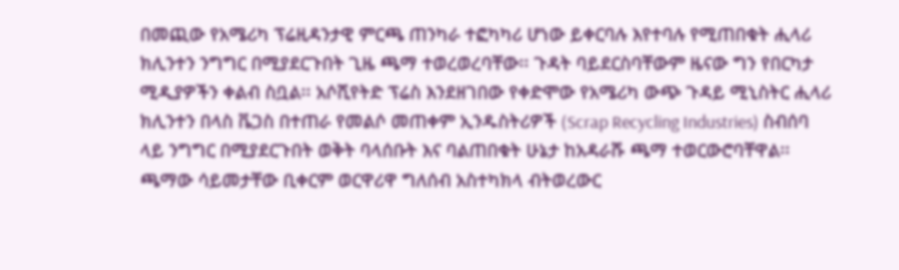በመጪው የአሜሪካ ፕሬዚዳንታዊ ምርጫ ጠንካራ ተፎካካሪ ሆነው ይቀርባሉ እየተባሉ የሚጠበቁት ሒላሪ ክሊንተን ንግግር በሚያደርጉበት ጊዜ ጫማ ተወረወረባቸው፡፡ ጉዳት ባይደርስባቸውም ዜናው ግን የበርካታ ሚዲያዎችን ቀልብ ስቧል፡፡ አሶሺየትድ ፕሬስ እንደዘገበው የቀድሞው የአሜሪካ ውጭ ጉዳይ ሚኒስትር ሒላሪ ክሊንተን በላስ ቬጋስ በተጠራ የመልሶ መጠቀም ኢንዱስትሪዎች (Scrap Recycling Industries) ስብሰባ ላይ ንግግር በሚያደርጉበት ወቅት ባላሰቡት እና ባልጠበቁት ሁኔታ ከአዳራሹ ጫማ ተወርውሮባቸዋል፡፡ ጫማው ሳይመታቸው ቢቀርም ወርዋሪዋ ግለሰብ አስተካክላ ብትወረውር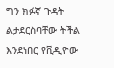ግን ክፉኛ ጉዳት ልታደርስባቸው ትችል እንደነበር የቪዲዮው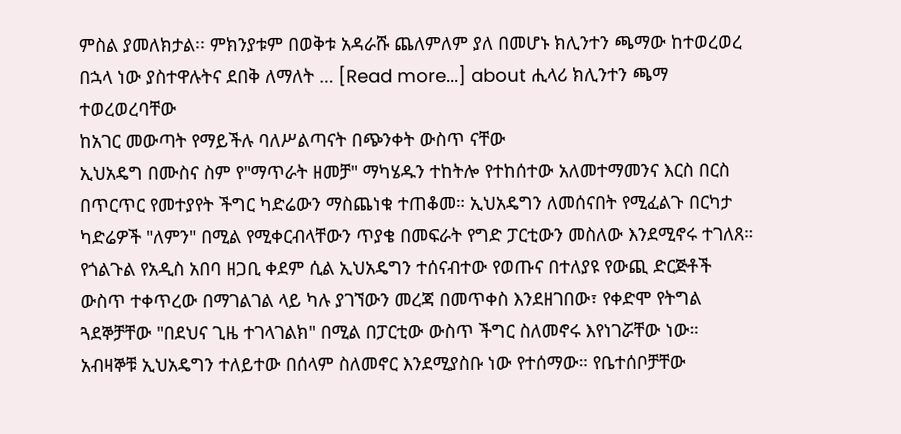ምስል ያመለክታል፡፡ ምክንያቱም በወቅቱ አዳራሹ ጨለምለም ያለ በመሆኑ ክሊንተን ጫማው ከተወረወረ በኋላ ነው ያስተዋሉትና ደበቅ ለማለት … [Read more...] about ሒላሪ ክሊንተን ጫማ ተወረወረባቸው
ከአገር መውጣት የማይችሉ ባለሥልጣናት በጭንቀት ውስጥ ናቸው
ኢህአዴግ በሙስና ስም የ"ማጥራት ዘመቻ" ማካሄዱን ተከትሎ የተከሰተው አለመተማመንና እርስ በርስ በጥርጥር የመተያየት ችግር ካድሬውን ማስጨነቁ ተጠቆመ። ኢህአዴግን ለመሰናበት የሚፈልጉ በርካታ ካድሬዎች "ለምን" በሚል የሚቀርብላቸውን ጥያቄ በመፍራት የግድ ፓርቲውን መስለው እንደሚኖሩ ተገለጸ። የጎልጉል የአዲስ አበባ ዘጋቢ ቀደም ሲል ኢህአዴግን ተሰናብተው የወጡና በተለያዩ የውጪ ድርጅቶች ውስጥ ተቀጥረው በማገልገል ላይ ካሉ ያገኘውን መረጃ በመጥቀስ እንደዘገበው፣ የቀድሞ የትግል ጓደኞቻቸው "በደህና ጊዜ ተገላገልክ" በሚል በፓርቲው ውስጥ ችግር ስለመኖሩ እየነገሯቸው ነው። አብዛኞቹ ኢህአዴግን ተለይተው በሰላም ስለመኖር እንደሚያስቡ ነው የተሰማው። የቤተሰቦቻቸው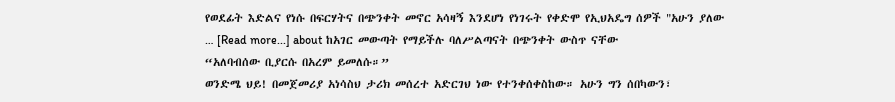የወደፊት እድልና የነሱ በፍርሃትና በጭንቀት መኖር አሳዛኝ እንደሆነ የነገሩት የቀድሞ የኢህአዴግ ሰዎች "አሁን ያለው … [Read more...] about ከአገር መውጣት የማይችሉ ባለሥልጣናት በጭንቀት ውስጥ ናቸው
“አለባብሰው ቢያርሱ በአረም ይመለሱ።”
ወንድሜ ህይ! በመጀመሪያ አነሳስህ ታሪክ መሰረተ አድርገህ ነው የተንቀሰቀስከው። አሁን ግን ሰበካውን፣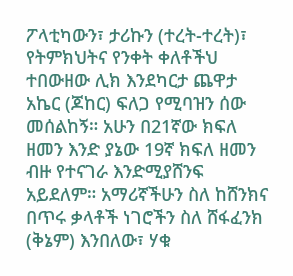ፖላቲካውን፣ ታሪኩን (ተረት-ተረት)፣ የትምክህትና የንቀት ቀለቶችህ ተበውዘው ሊክ እንደካርታ ጨዋታ አኬር (ጆከር) ፍለጋ የሚባዝን ሰው መሰልከኝ። አሁን በ21ኛው ክፍለ ዘመን እንድ ያኔው 19ኛ ክፍለ ዘመን ብዙ የተናገራ እንድሚያሸንፍ አይደለም። አማሪኛችሁን ስለ ከሸንክና በጥሩ ቃላቶች ነገሮችን ስለ ሸፋፈንክ (ቅኔም) እንበለው፣ ሃቁ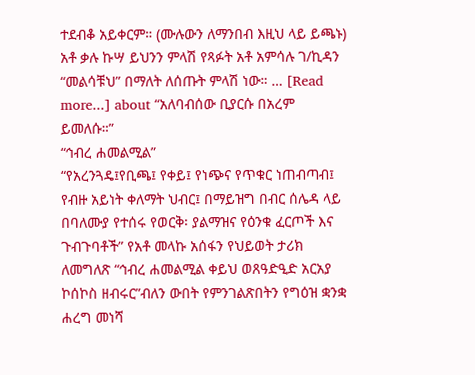ተደብቆ አይቀርም። (ሙሉውን ለማንበብ እዚህ ላይ ይጫኑ) አቶ ቃሉ ኩሣ ይህንን ምላሽ የጻፉት አቶ አምሳሉ ገ/ኪዳን “መልሳቹህ” በማለት ለሰጡት ምላሽ ነው። … [Read more...] about “አለባብሰው ቢያርሱ በአረም ይመለሱ።”
“ኅብረ ሐመልሚል”
“የአረንጓዴ፤የቢጫ፤ የቀይ፤ የነጭና የጥቁር ነጠብጣብ፤ የብዙ አይነት ቀለማት ህብር፤ በማይዝግ በብር ሰሌዳ ላይ በባለሙያ የተሰሩ የወርቅ፡ ያልማዝና የዕንቁ ፈርጦች እና ጉብጉባቶች” የአቶ መላኩ አሰፋን የህይወት ታሪክ ለመግለጽ “ኅብረ ሐመልሚል ቀይህ ወጸዓድዒድ አርአያ ኮሰኮስ ዘብሩር”ብለን ውበት የምንገልጽበትን የግዕዝ ቋንቋ ሐረግ መነሻ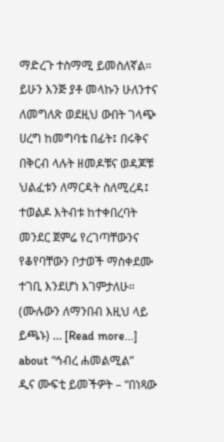ማድረጉ ተስማሚ ይመስለኛል። ይሁን እንጅ ያቶ መላኩን ሁለንተና ለመግለጽ ወደዚህ ውበት ገላጭ ሀረግ ከመግባቴ በፊት፤ በሩቅና በቅርብ ላሉት ዘመዶቹና ወዳጆቹ ህልፈቱን ለማርዳት ስለሚረዳ፤ ተወልዶ እትብቱ ከተቀበረባት መንደር ጀምሬ የረገጣቸውንና የቆየባቸውን ቦታወች ማስቀደሙ ተገቢ እንደሆነ እገምታለሁ። (ሙሉውን ለማንበብ እዚህ ላይ ይጫኑ) … [Read more...] about “ኅብረ ሐመልሚል”
ዲና ሙፍቲ ይመችዎት – “በነጻው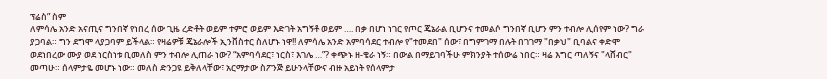ፕሬስ” ስም
ለምሳሌ አንድ አናጢና ግንበኛ የነበረ ሰው ጊዜ ረድቶት ወይም ተምሮ ወይም እድገት አግኝቶ ወይም …. በቃ በሆነ ነገር የጦር ጄኔራል ቢሆንና ተመልሶ ግንበኛ ቢሆን ምን ተብሎ ሊሰየም ነው? ግራ ያጋባል። ግን ደግሞ ላያጋባም ይችላል። የዛሬዎቹ ጄኔራሎች ኢንቨስተር ስለሆኑ ነዋ!! ለምሳሌ አንድ አምባሳደር ተብሎ የ"ተመደበ" ሰው፣ በግምገማ በሉት በገገማ "በቃህ" ቢባልና ቀድሞ ወደነበረው ሙያ ወደ ነርስነቱ ቢመለስ ምን ተብሎ ሊጠራ ነው? “አምባሳደር፣ ነርስ፣ እገሌ …”? ቀጭኑ ዘ-ቄራ ነኝ። በውል በማይገባችሁ ምክንያት ተሰውሬ ነበር። ዛሬ እግር ጣለኝና "ላሸብር" መጣሁ። ሰላምታዬ መሆኑ ነው። መለስ ድንጋዩ ይቅለላቸው፣ አርማታው ስፖንጅ ይሁንላቸውና ብዙ አይነት የሰላምታ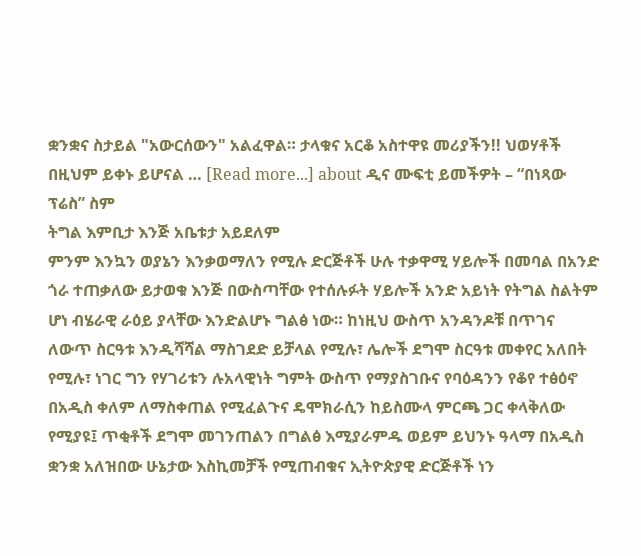ቋንቋና ስታይል "አውርሰውን" አልፈዋል። ታላቁና አርቆ አስተዋዩ መሪያችን!! ህወሃቶች በዚህም ይቀኑ ይሆናል … [Read more...] about ዲና ሙፍቲ ይመችዎት – “በነጻው ፕሬስ” ስም
ትግል እምቢታ እንጅ አቤቱታ አይደለም
ምንም እንኳን ወያኔን እንቃወማለን የሚሉ ድርጅቶች ሁሉ ተቃዋሚ ሃይሎች በመባል በአንድ ጎራ ተጠቃለው ይታወቁ እንጅ በውስጣቸው የተሰሉፉት ሃይሎች አንድ አይነት የትግል ስልትም ሆነ ብሄራዊ ራዕይ ያላቸው እንድልሆኑ ግልፅ ነው። ከነዚህ ውስጥ አንዳንዶቹ በጥገና ለውጥ ስርዓቱ እንዲሻሻል ማስገደድ ይቻላል የሚሉ፣ ሌሎች ደግሞ ስርዓቱ መቀየር አለበት የሚሉ፣ ነገር ግን የሃገሪቱን ሉአላዊነት ግምት ውስጥ የማያስገቡና የባዕዳንን የቆየ ተፅዕኖ በአዲስ ቀለም ለማስቀጠል የሚፈልጉና ዴሞክራሲን ከይስሙላ ምርጫ ጋር ቀላቅለው የሚያዩ፤ ጥቂቶች ደግሞ መገንጠልን በግልፅ እሚያራምዱ ወይም ይህንኑ ዓላማ በአዲስ ቋንቋ አለዝበው ሁኔታው እስኪመቻች የሚጠብቁና ኢትዮጵያዊ ድርጅቶች ነን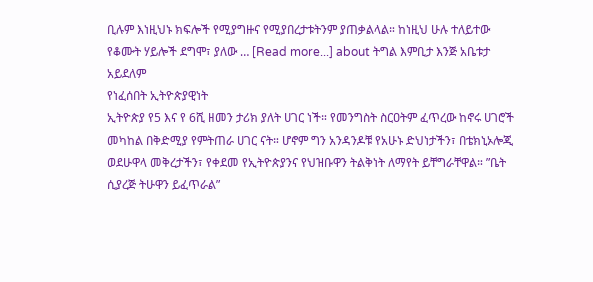ቢሉም እነዚህኑ ክፍሎች የሚያግዙና የሚያበረታቱትንም ያጠቃልላል። ከነዚህ ሁሉ ተለይተው የቆሙት ሃይሎች ደግሞ፣ ያለው … [Read more...] about ትግል እምቢታ እንጅ አቤቱታ አይደለም
የነፈሰበት ኢትዮጵያዊነት
ኢትዮጵያ የ5 እና የ 6ሺ ዘመን ታሪክ ያለት ሀገር ነች። የመንግስት ስርዐትም ፈጥረው ከኖሩ ሀገሮች መካከል በቅድሚያ የምትጠራ ሀገር ናት። ሆኖም ግን አንዳንዶቹ የአሁኑ ድህነታችን፣ በቴክኒኦሎጂ ወደሁዋላ መቅረታችን፣ የቀደመ የኢትዮጵያንና የህዝቡዋን ትልቅነት ለማየት ይቸግራቸዋል። ”ቤት ሲያረጅ ትሁዋን ይፈጥራል”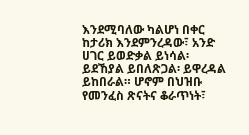እንደሚባለው ካልሆነ በቀር ከታሪክ እንደምንረዳው፣ አንድ ሀገር ይወድቃል ይነሳል፡ ይደኸያል ይበለጽጋል፡ ይዋረዳል ይከበራል። ሆኖም በህዝቡ የመንፈስ ጽናትና ቆራጥነት፣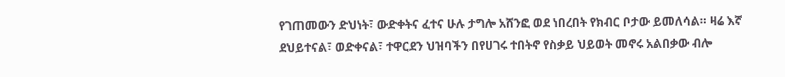የገጠመውን ድህነት፣ ውድቀትና ፈተና ሁሉ ታግሎ አሸንፎ ወደ ነበረበት የክብር ቦታው ይመለሳል። ዛሬ እኛ ደህይተናል፣ ወድቀናል፣ ተዋርደን ህዝባችን በየሀገሩ ተበትኖ የስቃይ ህይወት መኖሩ አልበቃው ብሎ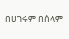በሀገሩም በሰላም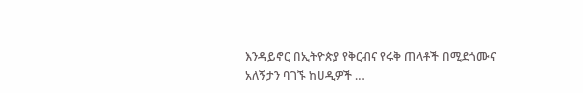እንዳይኖር በኢትዮጵያ የቅርብና የሩቅ ጠላቶች በሚደጎሙና አለኝታን ባገኙ ከሀዲዎች …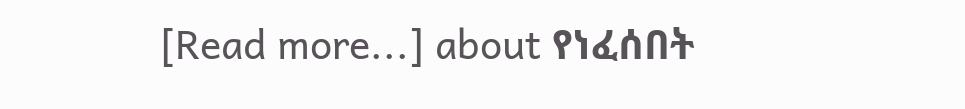[Read more...] about የነፈሰበት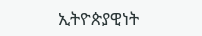ኢትዮጵያዊነት